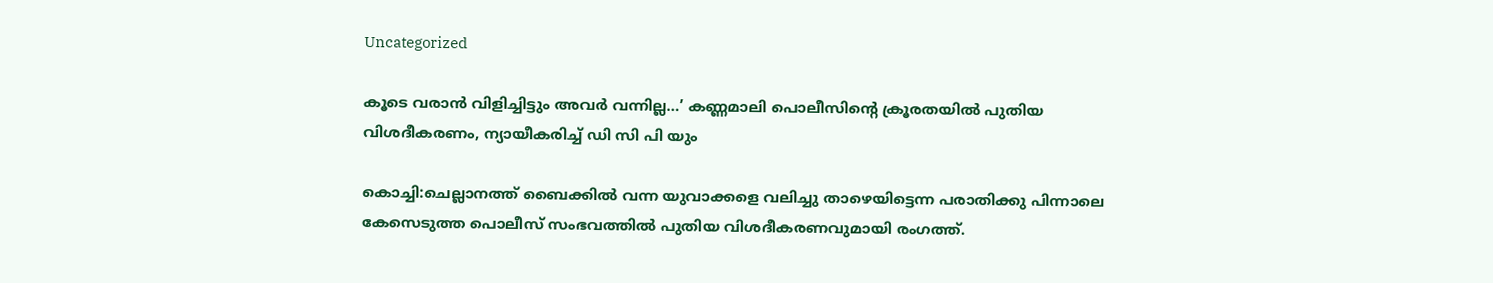Uncategorized

കൂടെ വരാൻ വിളിച്ചിട്ടും അവർ വന്നില്ല…’ കണ്ണമാലി പൊലീസിന്റെ ക്രൂരതയിൽ പുതിയ വിശദീകരണം, ന്യായീകരിച്ച് ഡി സി പി യും

കൊച്ചി:ചെല്ലാനത്ത് ബൈക്കിൽ വന്ന യുവാക്കളെ വലിച്ചു താഴെയിട്ടെന്ന പരാതിക്കു പിന്നാലെ കേസെടുത്ത പൊലീസ് സംഭവത്തിൽ പുതിയ വിശദീകരണവുമായി രംഗത്ത്.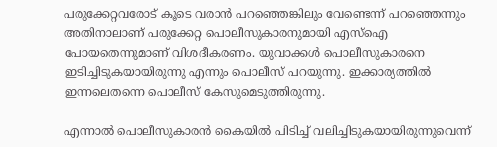പരുക്കേറ്റവരോട് കൂടെ വരാൻ പറഞ്ഞെങ്കിലും വേണ്ടെന്ന് പറഞ്ഞെന്നും അതിനാലാണ് പരുക്കേറ്റ പൊലീസുകാരനുമായി എസ്ഐ പോയതെന്നുമാണ് വിശദീകരണം. യുവാക്കൾ പൊലീസുകാരനെ ഇടിച്ചിടുകയായിരുന്നു എന്നും പൊലീസ് പറയുന്നു. ഇക്കാര്യത്തിൽ ഇന്നലെതന്നെ പൊലീസ് കേസുമെടുത്തിരുന്നു.

എന്നാൽ പൊലീസുകാരൻ കൈയിൽ പിടിച്ച് വലിച്ചിടുകയായിരുന്നുവെന്ന്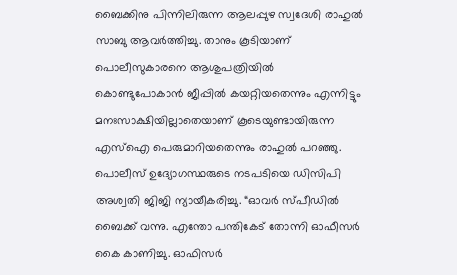ബൈക്കിനു പിന്നിലിരുന്ന ആലപ്പുഴ സ്വദേശി രാഹുൽ സാബു ആവർത്തിച്ചു. താനും കൂടിയാണ് പൊലീസുകാരനെ ആശുപത്രിയിൽ കൊണ്ടുപോകാൻ ജീപ്പിൽ കയറ്റിയതെന്നും എന്നിട്ടും മനഃസാക്ഷിയില്ലാതെയാണ് കൂടെയുണ്ടായിരുന്ന എസ്ഐ പെരുമാറിയതെന്നും രാഹുൽ പറഞ്ഞു.
പൊലീസ് ഉദ്യോഗസ്ഥരുടെ നടപടിയെ ഡിസിപി അശ്വതി ജിജി ന്യായീകരിച്ചു. “ഓവർ സ്‌പീഡിൽ ബൈക്ക് വന്നു. എന്തോ പന്തികേട് തോന്നി ഓഫീസർ കൈ കാണിച്ചു. ഓഫിസർ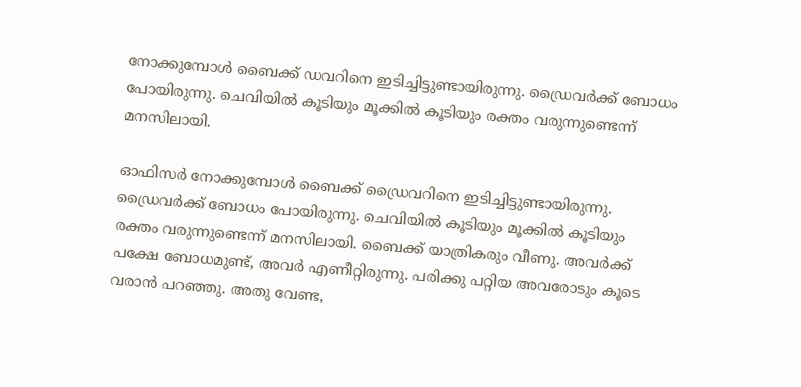നോക്കുമ്പോൾ ബൈക്ക് ഡവറിനെ ഇടിച്ചിട്ടുണ്ടായിരുന്നു. ഡ്രൈവർക്ക് ബോധം പോയിരുന്നു. ചെവിയിൽ കൂടിയും മൂക്കിൽ കൂടിയും രക്തം വരുന്നുണ്ടെന്ന് മനസിലായി.

ഓഫിസർ നോക്കുമ്പോൾ ബൈക്ക് ഡ്രൈവറിനെ ഇടിച്ചിട്ടുണ്ടായിരുന്നു. ഡ്രൈവർക്ക് ബോധം പോയിരുന്നു. ചെവിയിൽ കൂടിയും മൂക്കിൽ കൂടിയും രക്തം വരുന്നുണ്ടെന്ന് മനസിലായി. ബൈക്ക് യാത്രികരും വീണു. അവർക്ക് പക്ഷേ ബോധമുണ്ട്, അവർ എണീറ്റിരുന്നു. പരിക്കു പറ്റിയ അവരോടും കൂടെ വരാൻ പറഞ്ഞു. അതു വേണ്ട,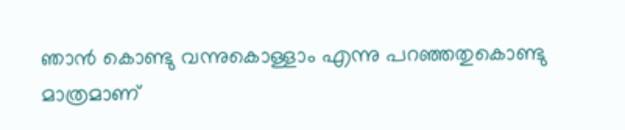ഞാൻ കൊണ്ടു വന്നുകൊള്ളാം എന്നു പറഞ്ഞതുകൊണ്ടു മാത്രമാണ്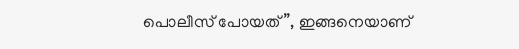പൊലീസ് പോയത്”, ഇങ്ങനെയാണ്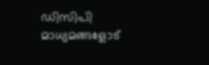ഡിസിപി മാധ്യമങ്ങളോട്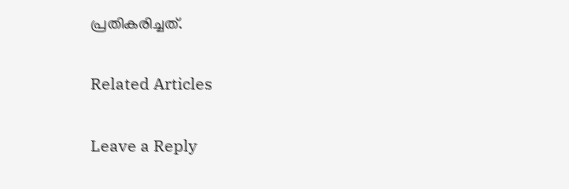പ്രതികരിച്ചത്.

Related Articles

Leave a Reply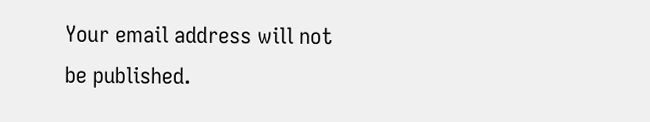Your email address will not be published.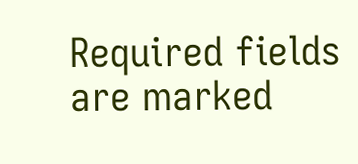Required fields are marked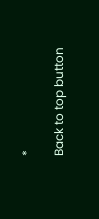*

Back to top button